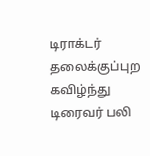டிராக்டர் தலைக்குப்புற கவிழ்ந்து டிரைவர் பலி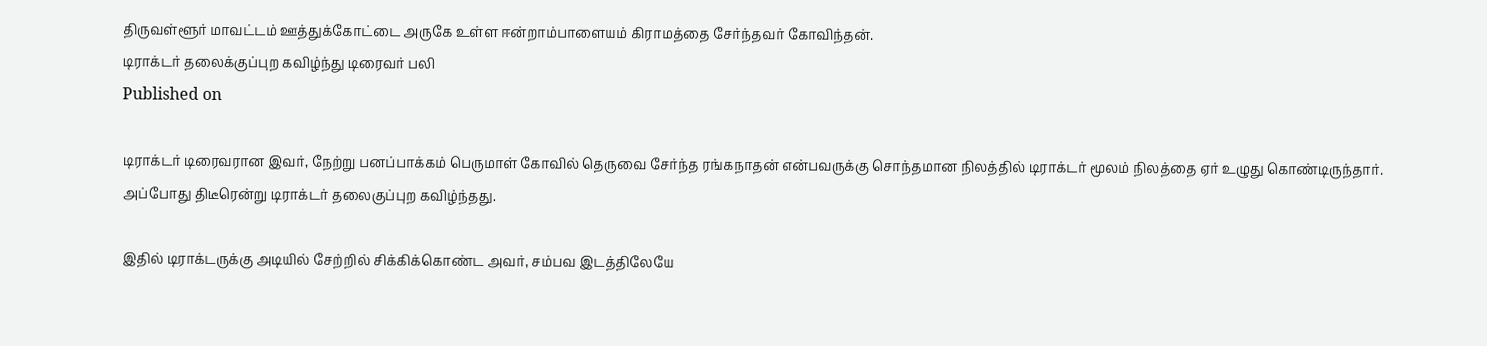திருவள்ளூர் மாவட்டம் ஊத்துக்கோட்டை அருகே உள்ள ஈன்றாம்பாளையம் கிராமத்தை சேர்ந்தவர் கோவிந்தன்.
டிராக்டர் தலைக்குப்புற கவிழ்ந்து டிரைவர் பலி
Published on

டிராக்டர் டிரைவரான இவர், நேற்று பனப்பாக்கம் பெருமாள் கோவில் தெருவை சேர்ந்த ரங்கநாதன் என்பவருக்கு சொந்தமான நிலத்தில் டிராக்டர் மூலம் நிலத்தை ஏர் உழுது கொண்டிருந்தார். அப்போது திடீரென்று டிராக்டர் தலைகுப்புற கவிழ்ந்தது.

இதில் டிராக்டருக்கு அடியில் சேற்றில் சிக்கிக்கொண்ட அவர், சம்பவ இடத்திலேயே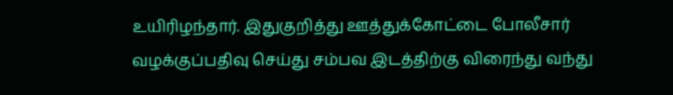உயிரிழந்தார். இதுகுறித்து ஊத்துக்கோட்டை போலீசார் வழக்குப்பதிவு செய்து சம்பவ இடத்திற்கு விரைந்து வந்து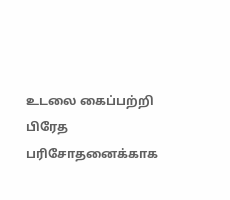உடலை கைப்பற்றி பிரேத பரிசோதனைக்காக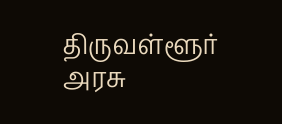திருவள்ளூர் அரசு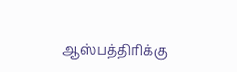ஆஸ்பத்திரிக்கு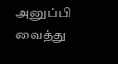அனுப்பி வைத்து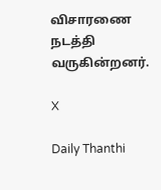விசாரணை நடத்தி வருகின்றனர்.

X

Daily Thanthi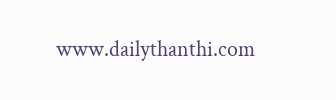www.dailythanthi.com